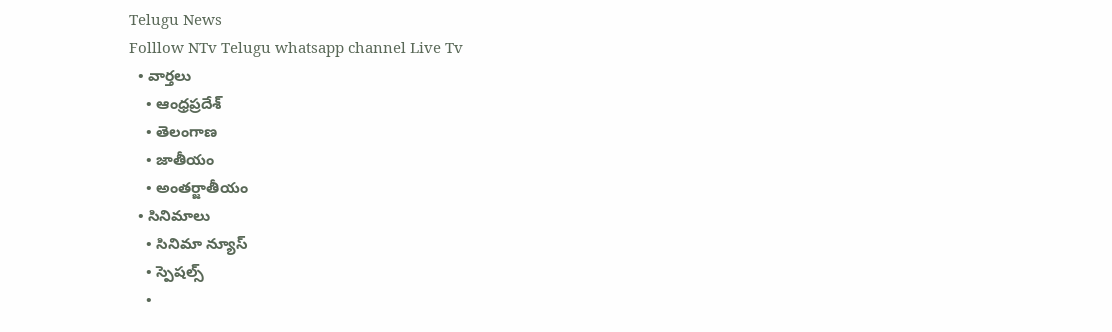Telugu News
Folllow NTv Telugu whatsapp channel Live Tv
  • వార్తలు
    • ఆంధ్రప్రదేశ్
    • తెలంగాణ
    • జాతీయం
    • అంతర్జాతీయం
  • సినిమాలు
    • సినిమా న్యూస్
    • స్పెషల్స్
    •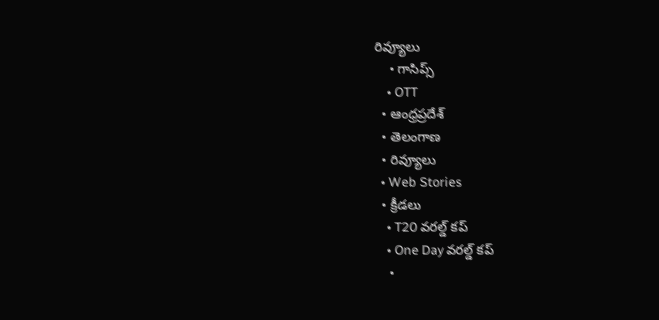రివ్యూలు
    • గాసిప్స్
    • OTT
  • ఆంధ్రప్రదేశ్
  • తెలంగాణ
  • రివ్యూలు
  • Web Stories
  • క్రీడలు
    • T20 వరల్డ్ కప్
    • One Day వరల్డ్ కప్
    •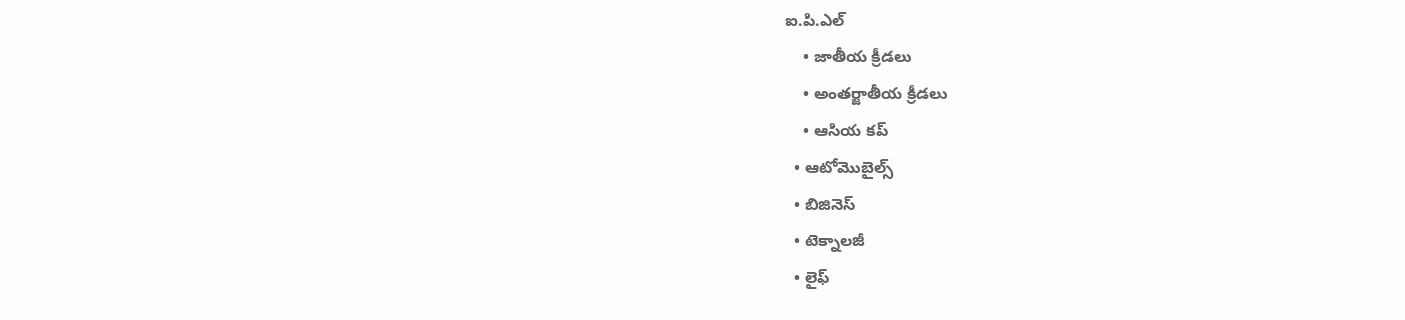ఐ.పి.ఎల్
    • జాతీయ క్రీడలు
    • అంతర్జాతీయ క్రీడలు
    • ఆసియ కప్
  • ఆటోమొబైల్స్
  • బిజినెస్‌
  • టెక్నాలజీ
  • లైఫ్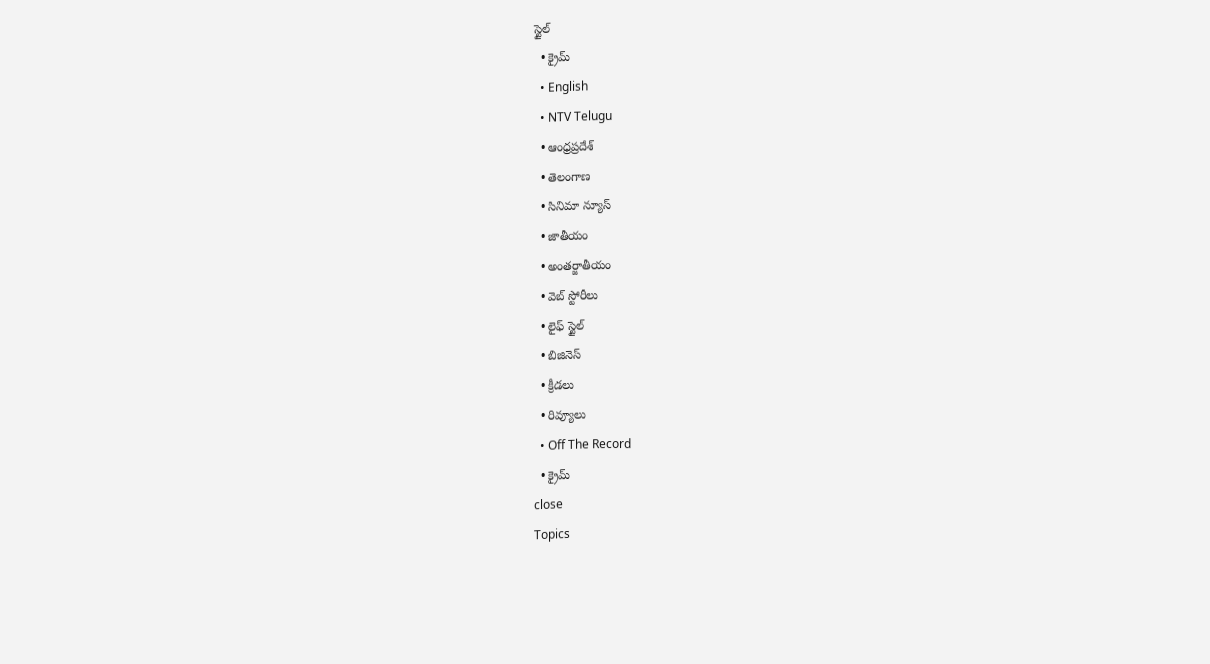స్టైల్
  • క్రైమ్
  • English
  • NTV Telugu
  • ఆంధ్రప్రదేశ్
  • తెలంగాణ
  • సినిమా న్యూస్
  • జాతీయం
  • అంతర్జాతీయం
  • వెబ్ స్టోరీలు
  • లైఫ్ స్టైల్
  • బిజినెస్‌
  • క్రీడలు
  • రివ్యూలు
  • Off The Record
  • క్రైమ్
close
Topics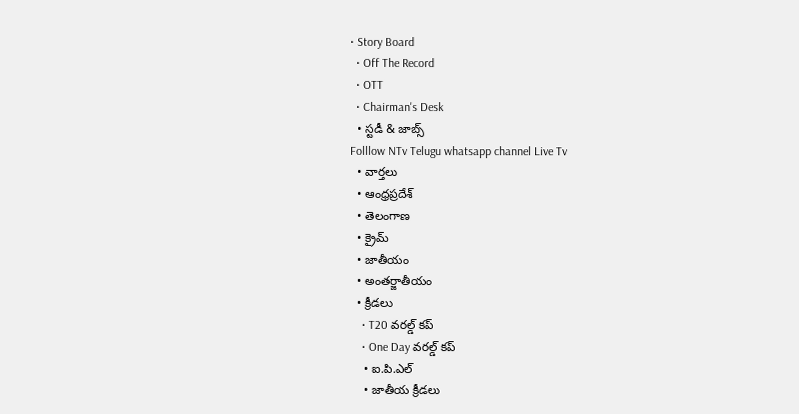• Story Board
  • Off The Record
  • OTT
  • Chairman's Desk
  • స్టడీ & జాబ్స్
Folllow NTv Telugu whatsapp channel Live Tv
  • వార్తలు
  • ఆంధ్రప్రదేశ్
  • తెలంగాణ
  • క్రైమ్
  • జాతీయం
  • అంతర్జాతీయం
  • క్రీడలు
    • T20 వరల్డ్ కప్
    • One Day వరల్డ్ కప్
    • ఐ.పి.ఎల్
    • జాతీయ క్రీడలు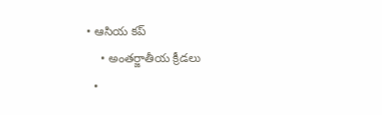• ఆసియ కప్
    • అంతర్జాతీయ క్రీడలు
  •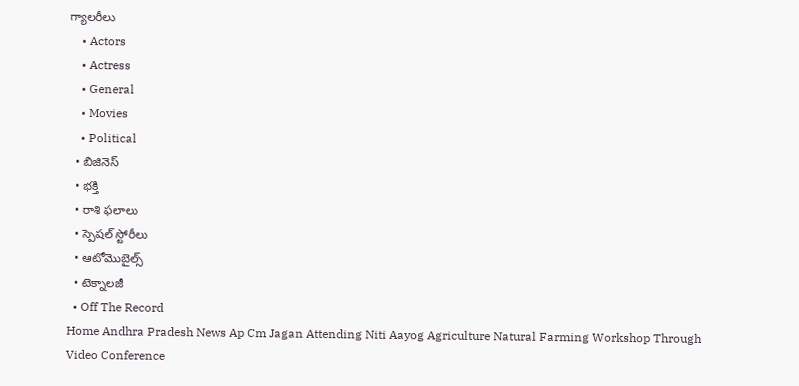గ్యాలరీలు
    • Actors
    • Actress
    • General
    • Movies
    • Political
  • బిజినెస్‌
  • భక్తి
  • రాశి ఫలాలు
  • స్పెషల్‌ స్టోరీలు
  • ఆటోమొబైల్స్
  • టెక్నాలజీ
  • Off The Record
Home Andhra Pradesh News Ap Cm Jagan Attending Niti Aayog Agriculture Natural Farming Workshop Through Video Conference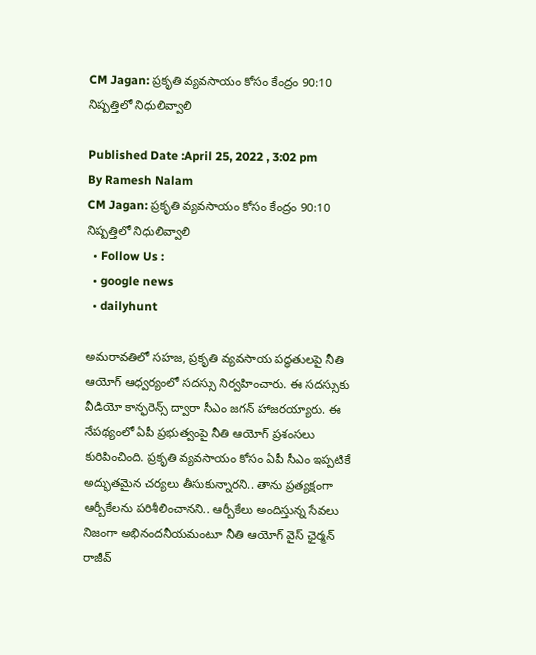CM Jagan: ప్రకృతి వ్యవసాయం కోసం కేంద్రం 90:10 నిష్పత్తిలో నిధులివ్వాలి

Published Date :April 25, 2022 , 3:02 pm
By Ramesh Nalam
CM Jagan: ప్రకృతి వ్యవసాయం కోసం కేంద్రం 90:10 నిష్పత్తిలో నిధులివ్వాలి
  • Follow Us :
  • google news
  • dailyhunt

అమరావతిలో సహజ, ప్రకృతి వ్యవసాయ పద్ధతులపై నీతి ఆయోగ్‌ ఆధ్వర్యంలో సదస్సు నిర్వహించారు. ఈ సదస్సుకు వీడియో కాన్ఫరెన్స్ ద్వారా సీఎం జగన్ హాజరయ్యారు. ఈ నేపథ్యంలో ఏపీ ప్రభుత్వంపై నీతి ఆయోగ్ ప్రశంసలు కురిపించింది. ప్రకృతి వ్యవసాయం కోసం ఏపీ సీఎం ఇప్పటికే అద్భుతమైన చర్యలు తీసుకున్నారని.. తాను ప్రత్యక్షంగా ఆర్బీకేలను పరిశీలించానని.. ఆర్బీకేలు అందిస్తున్న సేవలు నిజంగా అభినందనీయమంటూ నీతి ఆయోగ్ వైస్ ఛైర్మన్ రాజీవ్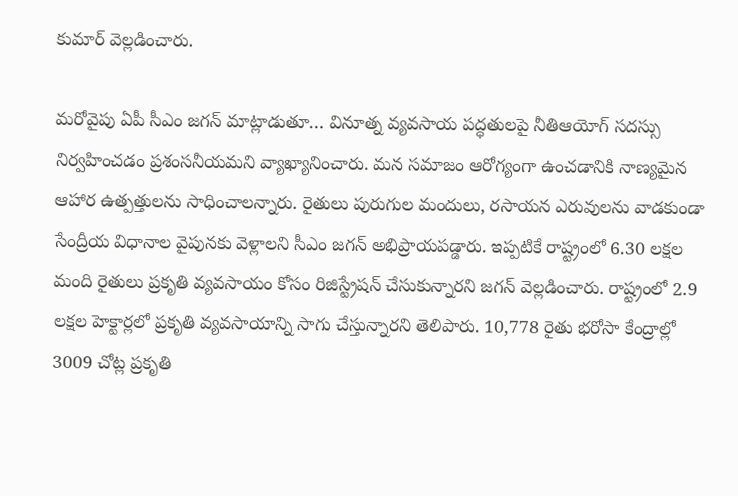కుమార్ వెల్లడించారు.

మరోవైపు ఏపీ సీఎం జగన్ మాట్లాడుతూ… వినూత్న వ్యవసాయ పద్ధతులపై నీతిఆయోగ్‌ సదస్సు నిర్వహించడం ప్రశంసనీయమని వ్యాఖ్యానించారు. మన సమాజం ఆరోగ్యంగా ఉంచడానికి నాణ్యమైన ఆహార ఉత్పత్తులను సాధించాలన్నారు. రైతులు పురుగుల మందులు, రసాయన ఎరువులను వాడకుండా సేంద్రీయ విధానాల వైపునకు వెళ్లాలని సీఎం జగన్ అభిప్రాయపడ్డారు. ఇప్పటికే రాష్ట్రంలో 6.30 లక్షల మంది రైతులు ప్రకృతి వ్యవసాయం కోసం రిజిస్ట్రేషన్‌ చేసుకున్నారని జగన్ వెల్లడించారు. రాష్ట్రంలో 2.9 లక్షల హెక్టార్లలో ప్రకృతి వ్యవసాయాన్ని సాగు చేస్తున్నారని తెలిపారు. 10,778 రైతు భరోసా కేంద్రాల్లో 3009 చోట్ల ప్రకృతి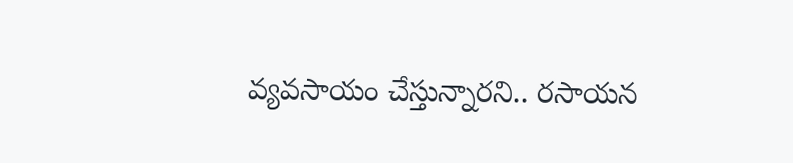వ్యవసాయం చేస్తున్నారని.. రసాయన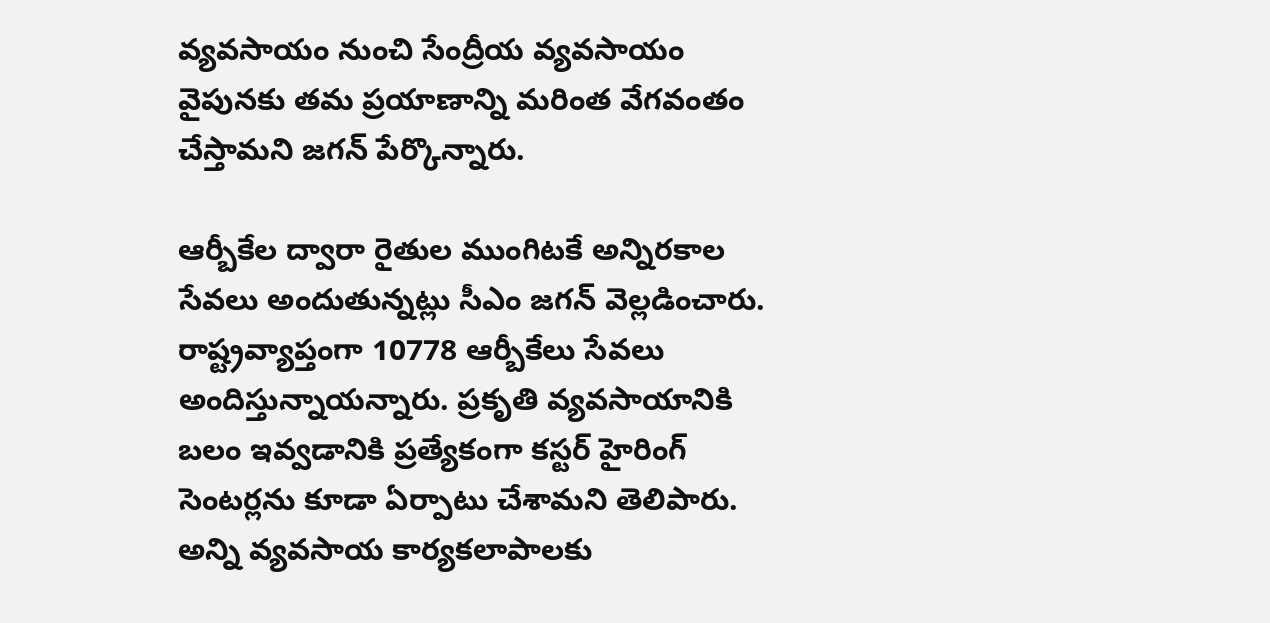వ్యవసాయం నుంచి సేంద్రీయ వ్యవసాయం వైపునకు తమ ప్రయాణాన్ని మరింత వేగవంతం చేస్తామని జగన్ పేర్కొన్నారు.

ఆర్బీకేల ద్వారా రైతుల ముంగిటకే అన్నిరకాల సేవలు అందుతున్నట్లు సీఎం జగన్ వెల్లడించారు. రాష్ట్రవ్యాప్తంగా 10778 ఆర్బీకేలు సేవలు అందిస్తున్నాయన్నారు. ప్రకృతి వ్యవసాయానికి బలం ఇవ్వడానికి ప్రత్యేకంగా కస్టర్ హైరింగ్‌ సెంటర్లను కూడా ఏర్పాటు చేశామని తెలిపారు. అన్ని వ్యవసాయ కార్యకలాపాలకు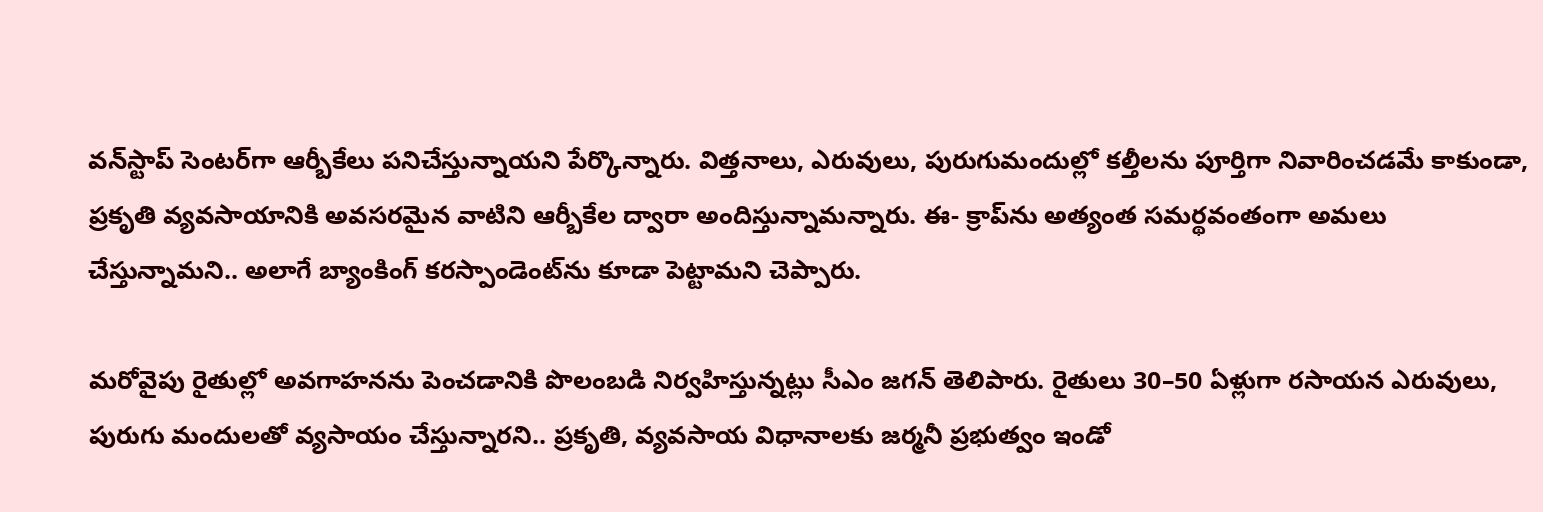వన్‌స్టాప్‌ సెంటర్‌గా ఆర్బీకేలు పనిచేస్తున్నాయని పేర్కొన్నారు. విత్తనాలు, ఎరువులు, పురుగుమందుల్లో కల్తీలను పూర్తిగా నివారించడమే కాకుండా, ప్రకృతి వ్యవసాయానికి అవసరమైన వాటిని ఆర్బీకేల ద్వారా అందిస్తున్నామన్నారు. ఈ- క్రాప్‌ను అత్యంత సమర్థవంతంగా అమలు చేస్తున్నామని.. అలాగే బ్యాంకింగ్‌ కరస్పాండెంట్‌ను కూడా పెట్టామని చెప్పారు.

మరోవైపు రైతుల్లో అవగాహనను పెంచడానికి పొలంబడి నిర్వహిస్తున్నట్లు సీఎం జగన్ తెలిపారు. రైతులు 30–50 ఏళ్లుగా రసాయన ఎరువులు, పురుగు మందులతో వ్యసాయం చేస్తున్నారని.. ప్రకృతి, వ్యవసాయ విధానాలకు జర్మనీ ప్రభుత్వం ఇండో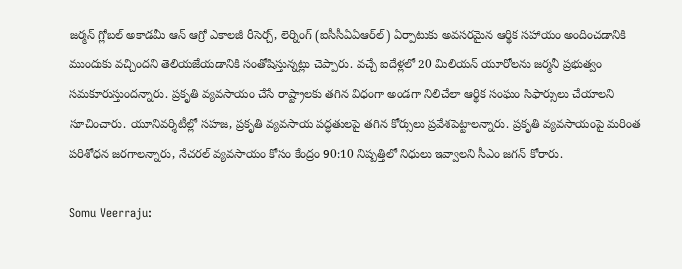జర్మన్‌ గ్లోబల్‌ అకాడమీ ఆన్‌ ఆగ్రో ఎకాలజీ రీసెర్చ్‌, లెర్నింగ్‌ (ఐసీసీఏఏఆర్‌ల్‌) ఏర్పాటుకు అవసరమైన ఆర్థిక సహాయం అందించడానికి ముందుకు వచ్చిందని తెలియజేయడానికి సంతోషిస్తున్నట్లు చెప్పారు. వచ్చే ఐదేళ్లలో 20 మిలియన్‌ యూరోలను జర్మనీ ప్రభుత్వం సమకూరుస్తుందన్నారు. ప్రకృతి వ్యవసాయం చేసే రాష్ట్రాలకు తగిన విధంగా అండగా నిలిచేలా ఆర్థిక సంఘం సిఫార్సులు చేయాలని సూచించారు. యూనివర్శిటీల్లో సహజ, ప్రకృతి వ్యవసాయ పద్ధతులపై తగిన కోర్సులు ప్రవేశపెట్టాలన్నారు. ప్రకృతి వ్యవసాయంపై మరింత పరిశోధన జరగాలన్నారు, నేచరల్‌ వ్యవసాయం కోసం కేంద్రం 90:10 నిష్పత్తిలో నిధులు ఇవ్వాలని సీఎం జగన్ కోరారు.

Somu Veerraju: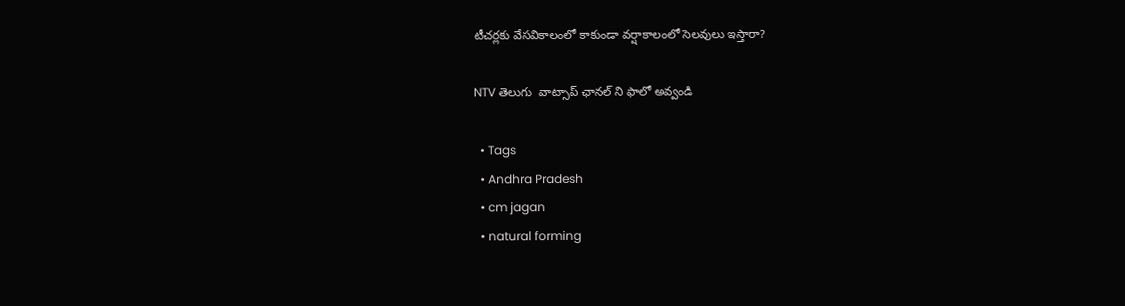టీచర్లకు వేసవికాలంలో కాకుండా వర్షాకాలంలో సెలవులు ఇస్తారా?

NTV తెలుగు  వాట్సాప్ ఛానల్ ని ఫాలో అవ్వండి

  • Tags
  • Andhra Pradesh
  • cm jagan
  • natural forming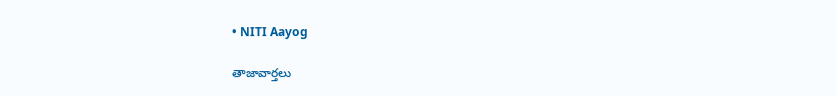• NITI Aayog

తాజావార్తలు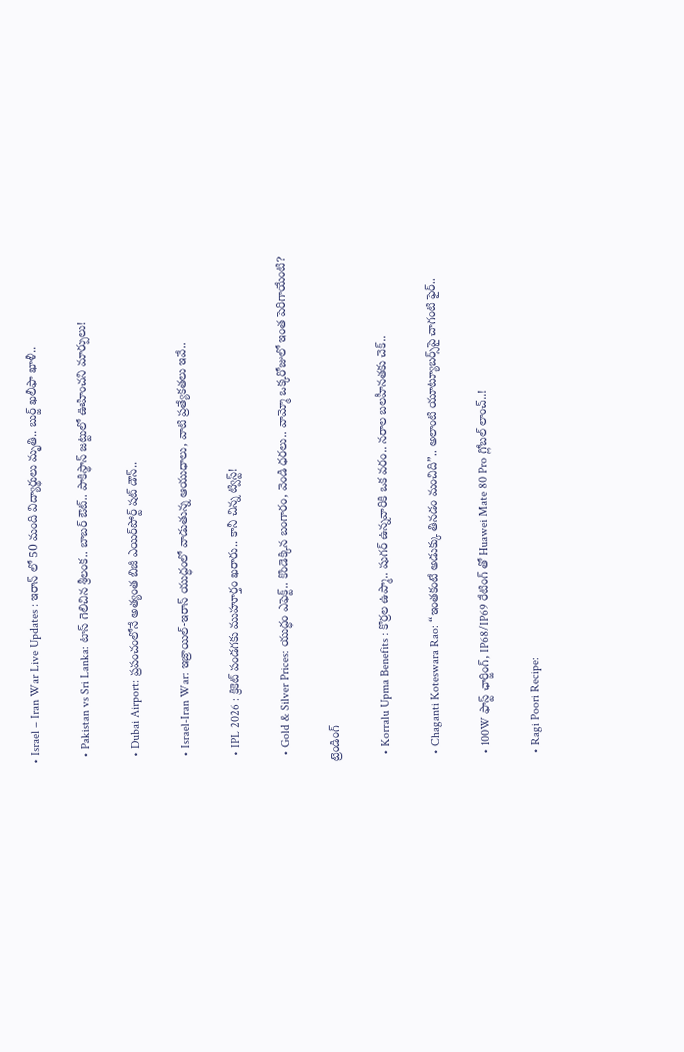• Israel – Iran War Live Updates : ఇరాన్ లో 50 మంది విద్యార్థులు మృతి.. బుర్జ్ ఖలీఫా ఖాళీ..

  • Pakistan vs Sri Lanka: టాస్ గెలిచిన శ్రీలంక.. బాబర్ ఔట్.. పాకిస్థాన్‌ జట్టులో ఊహించని మార్పులు!

  • Dubai Airport: ప్రపంచంలోనే అత్యంత బిజీ ఎయిర్‌పోర్ట్ షట్ డౌన్..

  • Israel-Iran War: ఇజ్రాయిల్-ఇరాన్ యుద్ధంలో వాడుతున్న ఆయుధాలు, వాటి ప్రత్యేకతలు ఇవే..

  • IPL 2026 : క్రికెట్ పండగకు ముహూర్తం ఖరారు.. కానీ చిన్న ట్విస్ట్!

  • Gold & Silver Prices: యుద్ధం ఎఫెక్ట్.. కొండెక్కిన బంగారం, వెండి ధరలు.. వామ్మో ఒక్కరోజులో ఇంత పెరిగాయేంటి?

ట్రెండింగ్‌

  • Korralu Upma Benefits : కొర్రల ఉప్మా.. షుగర్ ఉన్నవారికి ఒక వరం.. నరాల బలహీనతకు చెక్..

  • Chaganti Koteswara Rao: “ఇంతకంటే అడుక్కు తినడం మంచిది”.. అలాంటి యూట్యూబర్స్‌పై చాగంటి ఫైర్..

  • 100W ఫాస్ట్ ఛార్జింగ్, IP68/IP69 రేటింగ్ తో Huawei Mate 80 Pro గ్లోబల్ లాంచ్‌..!

  • Ragi Poori Recipe: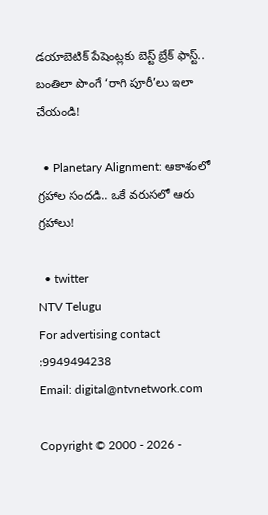డయాబెటిక్ పేషెంట్లకు బెస్ట్ బ్రేక్ ఫాస్ట్.. బంతిలా పొంగే ‘రాగి పూరీ’లు ఇలా చేయండి!

  • Planetary Alignment: ఆకాశంలో గ్రహాల సందడి.. ఒకే వరుసలో ఆరు గ్రహాలు!

  • twitter
NTV Telugu
For advertising contact :9949494238
Email: digital@ntvnetwork.com

Copyright © 2000 - 2026 -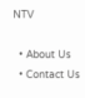NTV

  • About Us
  • Contact Us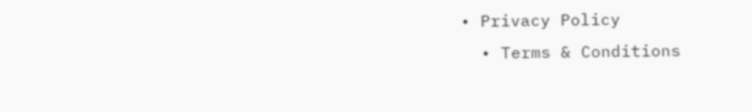• Privacy Policy
  • Terms & Conditions